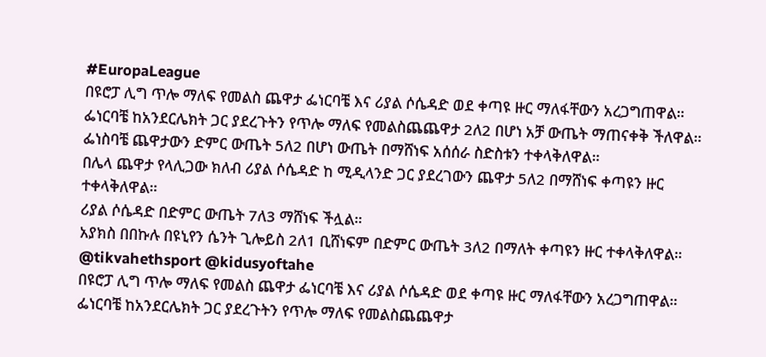#EuropaLeague
በዩሮፓ ሊግ ጥሎ ማለፍ የመልስ ጨዋታ ፌነርባቼ እና ሪያል ሶሴዳድ ወደ ቀጣዩ ዙር ማለፋቸውን አረጋግጠዋል።
ፌነርባቼ ከአንደርሌክት ጋር ያደረጉትን የጥሎ ማለፍ የመልስጨጨዋታ 2ለ2 በሆነ አቻ ውጤት ማጠናቀቅ ችለዋል።
ፌነስባቼ ጨዋታውን ድምር ውጤት 5ለ2 በሆነ ውጤት በማሸነፍ አሰሰራ ስድስቱን ተቀላቅለዋል።
በሌላ ጨዋታ የላሊጋው ክለብ ሪያል ሶሴዳድ ከ ሚዲላንድ ጋር ያደረገውን ጨዋታ 5ለ2 በማሸነፍ ቀጣዩን ዙር ተቀላቅለዋል።
ሪያል ሶሴዳድ በድምር ውጤት 7ለ3 ማሸነፍ ችሏል።
አያክስ በበኩሉ በዩኒየን ሴንት ጊሎይስ 2ለ1 ቢሸነፍም በድምር ውጤት 3ለ2 በማለት ቀጣዩን ዙር ተቀላቅለዋል።
@tikvahethsport @kidusyoftahe
በዩሮፓ ሊግ ጥሎ ማለፍ የመልስ ጨዋታ ፌነርባቼ እና ሪያል ሶሴዳድ ወደ ቀጣዩ ዙር ማለፋቸውን አረጋግጠዋል።
ፌነርባቼ ከአንደርሌክት ጋር ያደረጉትን የጥሎ ማለፍ የመልስጨጨዋታ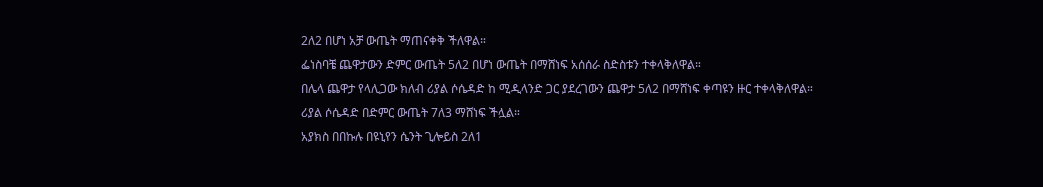2ለ2 በሆነ አቻ ውጤት ማጠናቀቅ ችለዋል።
ፌነስባቼ ጨዋታውን ድምር ውጤት 5ለ2 በሆነ ውጤት በማሸነፍ አሰሰራ ስድስቱን ተቀላቅለዋል።
በሌላ ጨዋታ የላሊጋው ክለብ ሪያል ሶሴዳድ ከ ሚዲላንድ ጋር ያደረገውን ጨዋታ 5ለ2 በማሸነፍ ቀጣዩን ዙር ተቀላቅለዋል።
ሪያል ሶሴዳድ በድምር ውጤት 7ለ3 ማሸነፍ ችሏል።
አያክስ በበኩሉ በዩኒየን ሴንት ጊሎይስ 2ለ1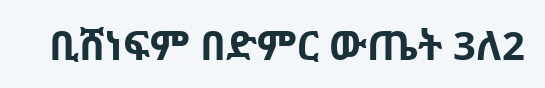ቢሸነፍም በድምር ውጤት 3ለ2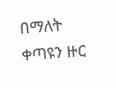በማለት ቀጣዩን ዙር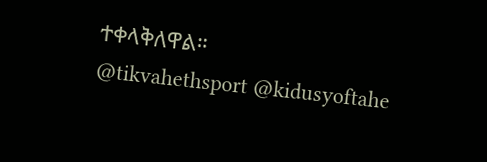ተቀላቅለዋል።
@tikvahethsport @kidusyoftahe